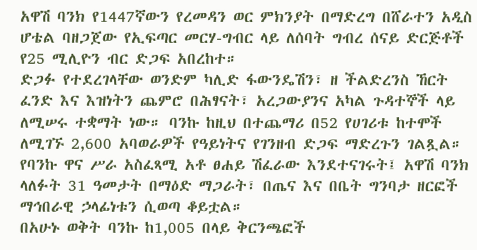አዋሽ ባንክ የ1447ኛውን የረመዳን ወር ምክንያት በማድረግ በሸራተን አዲስ ሆቴል ባዘጋጀው የኢፍጣር መርሃ-ግብር ላይ ለሰባት ግብረ ሰናይ ድርጅቶች የ25 ሚሊዮን ብር ድጋፍ አበረከተ።
ድጋፉ የተደረገላቸው ወንድም ካሊድ ፋውንዴሽን፣ ዘ ችልድረንስ ኸርት ፈንድ እና እዝነትን ጨምሮ በሕፃናት፣ አረጋውያንና አካል ጉዳተኞች ላይ ለሚሠሩ ተቋማት ነው። ባንኩ ከዚህ በተጨማሪ በ52 የሀገሪቱ ከተሞች ለሚገኙ 2,600 አባወራዎች የዓይነትና የገንዘብ ድጋፍ ማድረጉን ገልጿል።
የባንኩ ዋና ሥራ አስፈጻሚ አቶ ፀሐይ ሽፈራው እንደተናገሩት፤ አዋሽ ባንክ ላለፉት 31 ዓመታት በማዕድ ማጋራት፣ በጤና እና በቤት ግንባታ ዘርፎች ማኅበራዊ ኃላፊነቱን ሲወጣ ቆይቷል።
በአሁኑ ወቅት ባንኩ ከ1,005 በላይ ቅርንጫፎች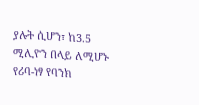ያሉት ሲሆን፣ ከ3.5 ሚሊዮን በላይ ለሚሆኑ የሪባ-ነፃ የባንክ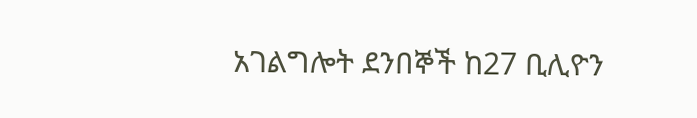አገልግሎት ደንበኞች ከ27 ቢሊዮን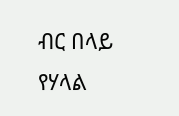ብር በላይ የሃላል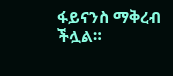ፋይናንስ ማቅረብ ችሏል።